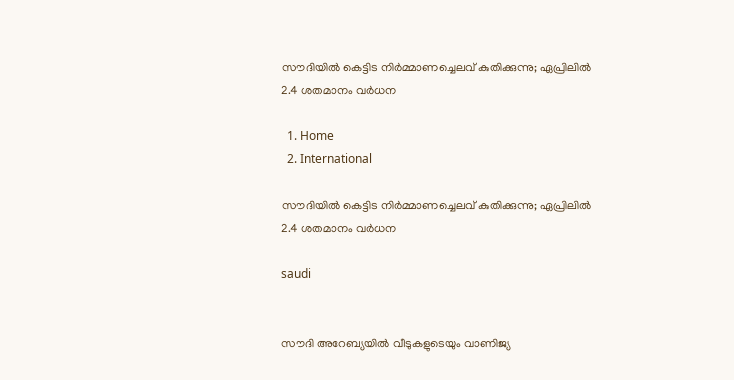സൗദിയിൽ കെട്ടിട നിർമ്മാണച്ചെലവ് കുതിക്കുന്നു; ഏപ്രിലിൽ 2.4 ശതമാനം വർധന

  1. Home
  2. International

സൗദിയിൽ കെട്ടിട നിർമ്മാണച്ചെലവ് കുതിക്കുന്നു; ഏപ്രിലിൽ 2.4 ശതമാനം വർധന

saudi


സൗദി അറേബ്യയിൽ വീടുകളുടെയും വാണിജ്യ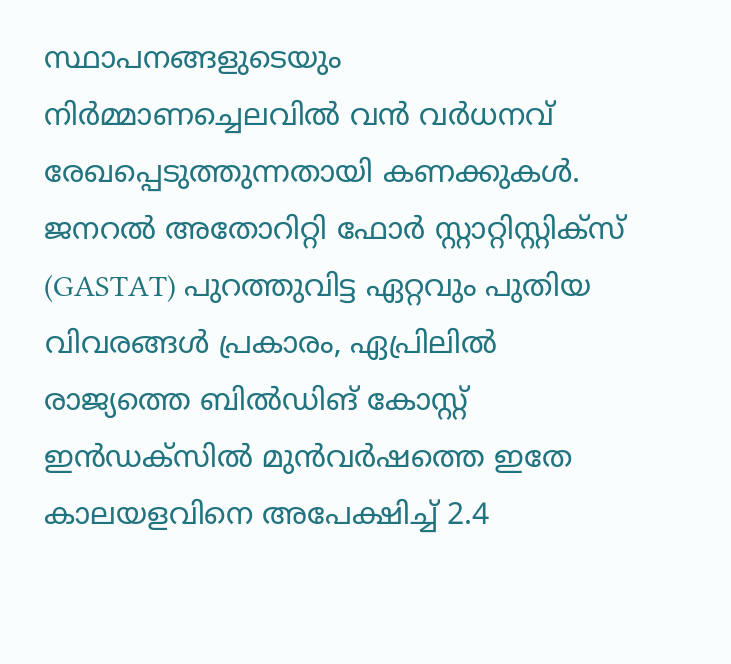സ്ഥാപനങ്ങളുടെയും നിർമ്മാണച്ചെലവിൽ വൻ വർധനവ് രേഖപ്പെടുത്തുന്നതായി കണക്കുകൾ. ജനറൽ അതോറിറ്റി ഫോർ സ്റ്റാറ്റിസ്റ്റിക്‌സ് (GASTAT) പുറത്തുവിട്ട ഏറ്റവും പുതിയ വിവരങ്ങൾ പ്രകാരം, ഏപ്രിലിൽ രാജ്യത്തെ ബിൽഡിങ് കോസ്റ്റ് ഇൻഡക്‌സിൽ മുൻവർഷത്തെ ഇതേ കാലയളവിനെ അപേക്ഷിച്ച് 2.4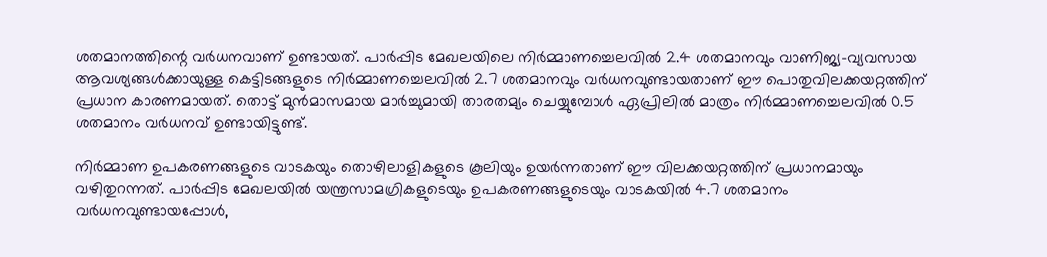ശതമാനത്തിന്റെ വർധനവാണ് ഉണ്ടായത്. പാർപ്പിട മേഖലയിലെ നിർമ്മാണച്ചെലവിൽ 2.4 ശതമാനവും വാണിജ്യ-വ്യവസായ ആവശ്യങ്ങൾക്കായുള്ള കെട്ടിടങ്ങളുടെ നിർമ്മാണച്ചെലവിൽ 2.7 ശതമാനവും വർധനവുണ്ടായതാണ് ഈ പൊതുവിലക്കയറ്റത്തിന് പ്രധാന കാരണമായത്. തൊട്ട് മുൻമാസമായ മാർച്ചുമായി താരതമ്യം ചെയ്യുമ്പോൾ ഏപ്രിലിൽ മാത്രം നിർമ്മാണച്ചെലവിൽ 0.5 ശതമാനം വർധനവ് ഉണ്ടായിട്ടുണ്ട്.

നിർമ്മാണ ഉപകരണങ്ങളുടെ വാടകയും തൊഴിലാളികളുടെ കൂലിയും ഉയർന്നതാണ് ഈ വിലക്കയറ്റത്തിന് പ്രധാനമായും വഴിതുറന്നത്. പാർപ്പിട മേഖലയിൽ യന്ത്രസാമഗ്രികളുടെയും ഉപകരണങ്ങളുടെയും വാടകയിൽ 4.7 ശതമാനം വർധനവുണ്ടായപ്പോൾ,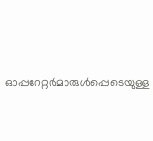ഓപ്പറേറ്റർമാരുൾപ്പെടെയുള്ള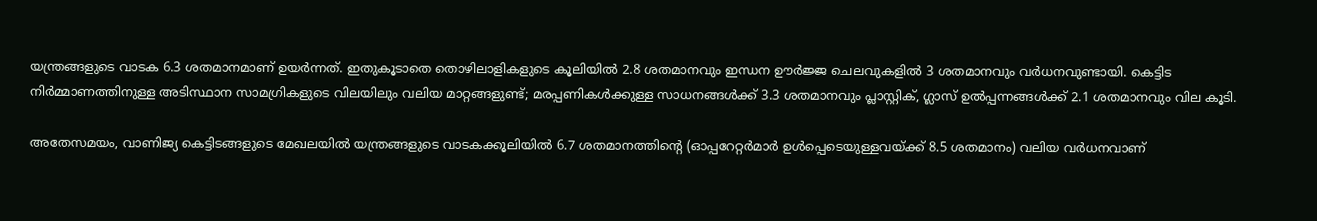യന്ത്രങ്ങളുടെ വാടക 6.3 ശതമാനമാണ് ഉയർന്നത്. ഇതുകൂടാതെ തൊഴിലാളികളുടെ കൂലിയിൽ 2.8 ശതമാനവും ഇന്ധന ഊർജ്ജ ചെലവുകളിൽ 3 ശതമാനവും വർധനവുണ്ടായി. കെട്ടിട നിർമ്മാണത്തിനുള്ള അടിസ്ഥാന സാമഗ്രികളുടെ വിലയിലും വലിയ മാറ്റങ്ങളുണ്ട്; മരപ്പണികൾക്കുള്ള സാധനങ്ങൾക്ക് 3.3 ശതമാനവും പ്ലാസ്റ്റിക്, ഗ്ലാസ് ഉൽപ്പന്നങ്ങൾക്ക് 2.1 ശതമാനവും വില കൂടി.

അതേസമയം, വാണിജ്യ കെട്ടിടങ്ങളുടെ മേഖലയിൽ യന്ത്രങ്ങളുടെ വാടകക്കൂലിയിൽ 6.7 ശതമാനത്തിന്റെ (ഓപ്പറേറ്റർമാർ ഉൾപ്പെടെയുള്ളവയ്ക്ക് 8.5 ശതമാനം) വലിയ വർധനവാണ്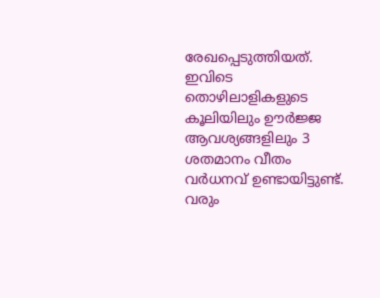രേഖപ്പെടുത്തിയത്. ഇവിടെ തൊഴിലാളികളുടെ കൂലിയിലും ഊർജ്ജ ആവശ്യങ്ങളിലും 3 ശതമാനം വീതം വർധനവ് ഉണ്ടായിട്ടുണ്ട്. വരും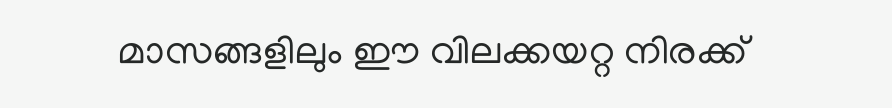മാസങ്ങളിലും ഈ വിലക്കയറ്റ നിരക്ക്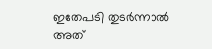ഇതേപടി തുടർന്നാൽ അത്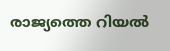രാജ്യത്തെ റിയൽ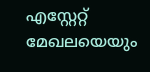എസ്റ്റേറ്റ് മേഖലയെയും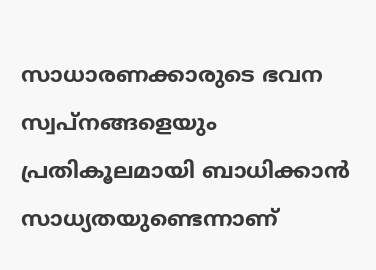സാധാരണക്കാരുടെ ഭവന സ്വപ്നങ്ങളെയും പ്രതികൂലമായി ബാധിക്കാൻ സാധ്യതയുണ്ടെന്നാണ്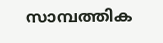സാമ്പത്തിക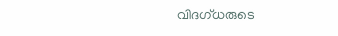വിദഗ്ധരുടെ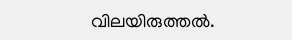വിലയിരുത്തൽ.